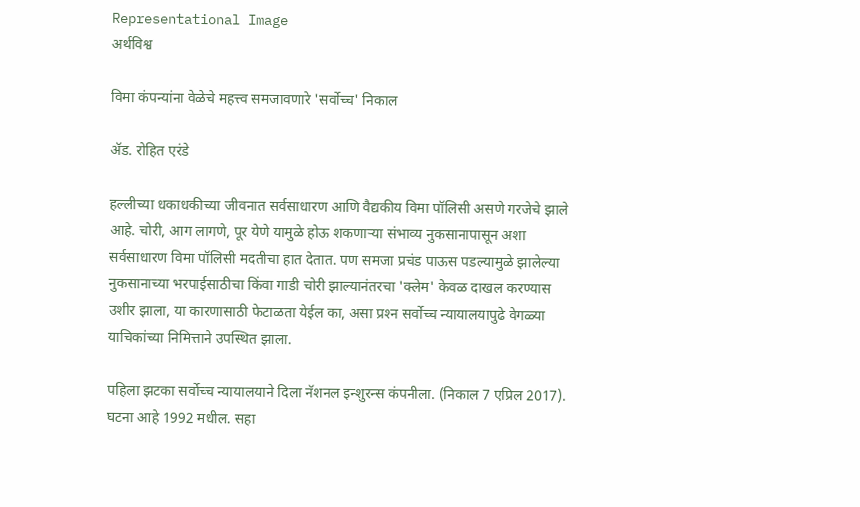Representational Image
अर्थविश्व

विमा कंपन्यांना वेळेचे महत्त्व समजावणारे 'सर्वोच्च' निकाल

ॲड. रोहित एरंडे

हल्लीच्या धकाधकीच्या जीवनात सर्वसाधारण आणि वैद्यकीय विमा पॉलिसी असणे गरजेचे झाले आहे. चोरी, आग लागणे, पूर येणे यामुळे होऊ शकणाऱ्या संभाव्य नुकसानापासून अशा सर्वसाधारण विमा पॉलिसी मदतीचा हात देतात. पण समजा प्रचंड पाऊस पडल्यामुळे झालेल्या नुकसानाच्या भरपाईसाठीचा किंवा गाडी चोरी झाल्यानंतरचा 'क्‍लेम' केवळ दाखल करण्यास उशीर झाला, या कारणासाठी फेटाळता येईल का, असा प्रश्‍न सर्वोच्च न्यायालयापुढे वेगळ्या याचिकांच्या निमित्ताने उपस्थित झाला.

पहिला झटका सर्वोच्च न्यायालयाने दिला नॅशनल इन्शुरन्स कंपनीला. (निकाल 7 एप्रिल 2017). घटना आहे 1992 मधील. सहा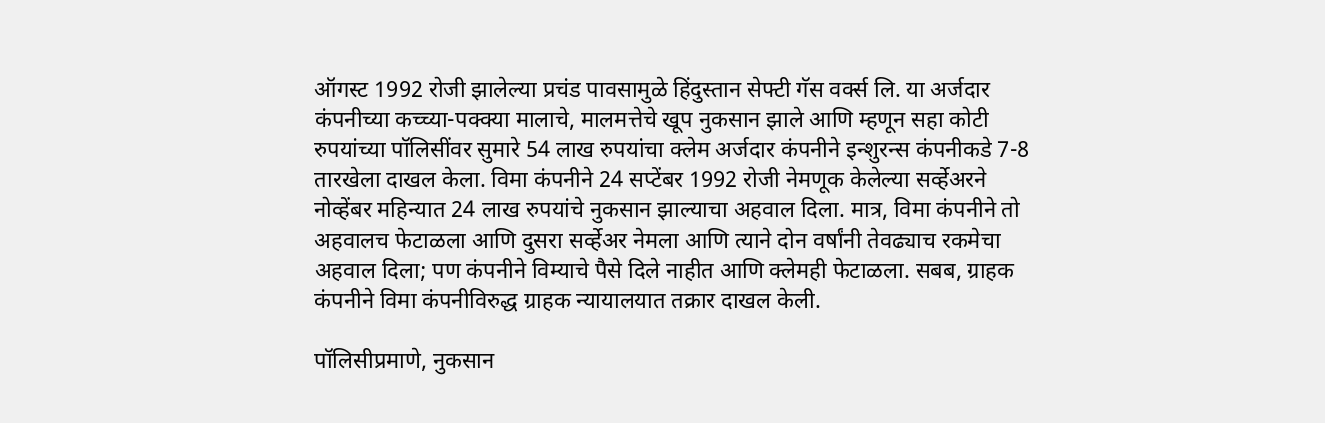ऑगस्ट 1992 रोजी झालेल्या प्रचंड पावसामुळे हिंदुस्तान सेफ्टी गॅस वर्क्‍स लि. या अर्जदार कंपनीच्या कच्च्या-पक्‍क्‍या मालाचे, मालमत्तेचे खूप नुकसान झाले आणि म्हणून सहा कोटी रुपयांच्या पॉलिसींवर सुमारे 54 लाख रुपयांचा क्‍लेम अर्जदार कंपनीने इन्शुरन्स कंपनीकडे 7-8 तारखेला दाखल केला. विमा कंपनीने 24 सप्टेंबर 1992 रोजी नेमणूक केलेल्या सर्व्हेअरने नोव्हेंबर महिन्यात 24 लाख रुपयांचे नुकसान झाल्याचा अहवाल दिला. मात्र, विमा कंपनीने तो अहवालच फेटाळला आणि दुसरा सर्व्हेअर नेमला आणि त्याने दोन वर्षांनी तेवढ्याच रकमेचा अहवाल दिला; पण कंपनीने विम्याचे पैसे दिले नाहीत आणि क्‍लेमही फेटाळला. सबब, ग्राहक कंपनीने विमा कंपनीविरुद्ध ग्राहक न्यायालयात तक्रार दाखल केली.

पॉलिसीप्रमाणे, नुकसान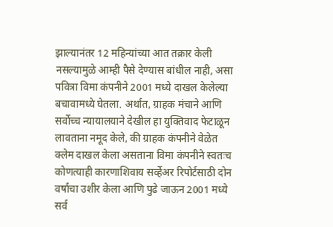झाल्यानंतर 12 महिन्यांच्या आत तक्रार केली नसल्यामुळे आम्ही पैसे देण्यास बांधील नाही, असा पवित्रा विमा कंपनीने 2001 मध्ये दाखल केलेल्या बचावामध्ये घेतला. अर्थात, ग्राहक मंचाने आणि सर्वोच्च न्यायालयाने देखील हा युक्तिवाद फेटाळून लावताना नमूद केले, की ग्राहक कंपनीने वेळेत क्‍लेम दाखल केला असताना विमा कंपनीने स्वतःच कोणत्याही कारणाशिवाय सर्व्हेअर रिपोर्टसाठी दोन वर्षांचा उशीर केला आणि पुढे जाऊन 2001 मध्ये सर्व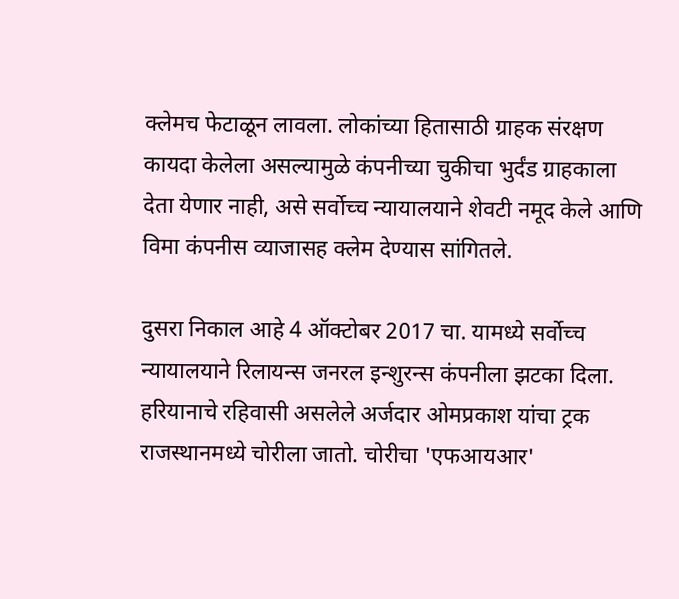क्‍लेमच फेटाळून लावला. लोकांच्या हितासाठी ग्राहक संरक्षण कायदा केलेला असल्यामुळे कंपनीच्या चुकीचा भुर्दंड ग्राहकाला देता येणार नाही, असे सर्वोच्च न्यायालयाने शेवटी नमूद केले आणि विमा कंपनीस व्याजासह क्‍लेम देण्यास सांगितले.

दुसरा निकाल आहे 4 ऑक्‍टोबर 2017 चा. यामध्ये सर्वोच्च न्यायालयाने रिलायन्स जनरल इन्शुरन्स कंपनीला झटका दिला. हरियानाचे रहिवासी असलेले अर्जदार ओमप्रकाश यांचा ट्रक राजस्थानमध्ये चोरीला जातो. चोरीचा 'एफआयआर'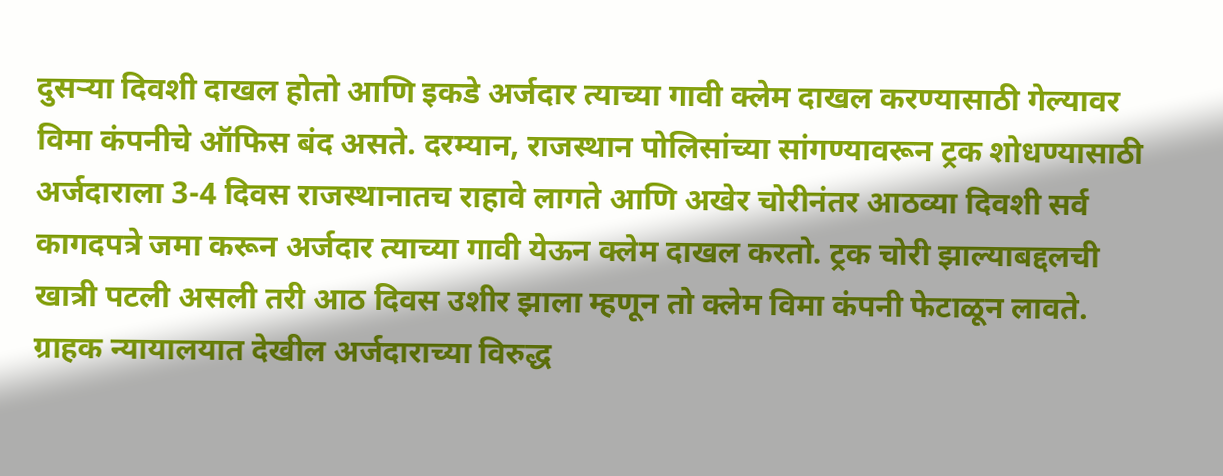दुसऱ्या दिवशी दाखल होतो आणि इकडे अर्जदार त्याच्या गावी क्‍लेम दाखल करण्यासाठी गेल्यावर विमा कंपनीचे ऑफिस बंद असते. दरम्यान, राजस्थान पोलिसांच्या सांगण्यावरून ट्रक शोधण्यासाठी अर्जदाराला 3-4 दिवस राजस्थानातच राहावे लागते आणि अखेर चोरीनंतर आठव्या दिवशी सर्व कागदपत्रे जमा करून अर्जदार त्याच्या गावी येऊन क्‍लेम दाखल करतो. ट्रक चोरी झाल्याबद्दलची खात्री पटली असली तरी आठ दिवस उशीर झाला म्हणून तो क्‍लेम विमा कंपनी फेटाळून लावते. ग्राहक न्यायालयात देखील अर्जदाराच्या विरुद्ध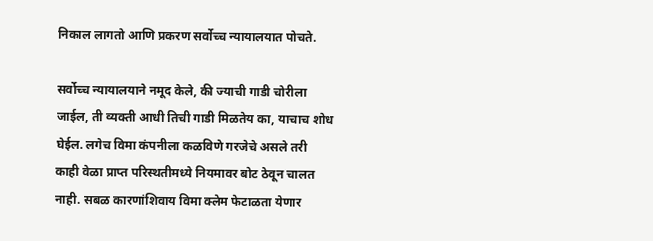निकाल लागतो आणि प्रकरण सर्वोच्च न्यायालयात पोचते.

सर्वोच्च न्यायालयाने नमूद केले, की ज्याची गाडी चोरीला जाईल, ती व्यक्ती आधी तिची गाडी मिळतेय का, याचाच शोध घेईल. लगेच विमा कंपनीला कळविणे गरजेचे असले तरी काही वेळा प्राप्त परिस्थतीमध्ये नियमावर बोट ठेवून चालत नाही. सबळ कारणांशिवाय विमा क्‍लेम फेटाळता येणार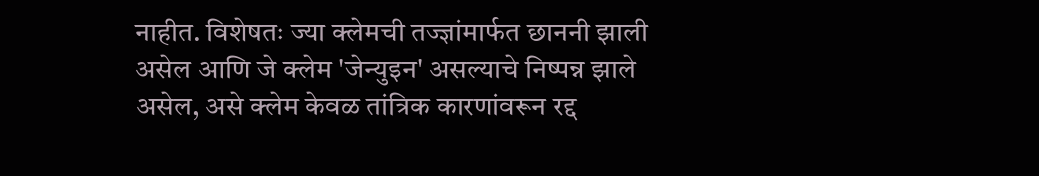नाहीत. विशेषतः ज्या क्‍लेमची तज्ज्ञांमार्फत छाननी झाली असेल आणि जे क्‍लेम 'जेन्युइन' असल्याचे निष्पन्न झाले असेल, असे क्‍लेम केवळ तांत्रिक कारणांवरून रद्द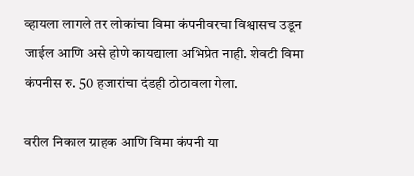व्हायला लागले तर लोकांचा विमा कंपनीवरचा विश्वासच उडून जाईल आणि असे होणे कायद्याला अभिप्रेत नाही. शेवटी विमा कंपनीस रु. 50 हजारांचा दंडही ठोठावला गेला.

वरील निकाल ग्राहक आणि विमा कंपनी या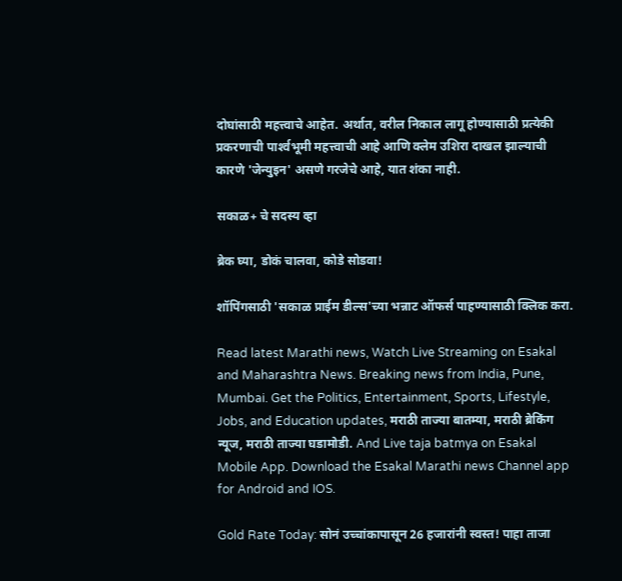दोघांसाठी महत्त्वाचे आहेत. अर्थात, वरील निकाल लागू होण्यासाठी प्रत्येकी प्रकरणाची पार्श्‍वभूमी महत्त्वाची आहे आणि क्‍लेम उशिरा दाखल झाल्याची कारणे 'जेन्युइन' असणे गरजेचे आहे, यात शंका नाही.

सकाळ+ चे सदस्य व्हा

ब्रेक घ्या, डोकं चालवा, कोडे सोडवा!

शॉपिंगसाठी 'सकाळ प्राईम डील्स'च्या भन्नाट ऑफर्स पाहण्यासाठी क्लिक करा.

Read latest Marathi news, Watch Live Streaming on Esakal and Maharashtra News. Breaking news from India, Pune, Mumbai. Get the Politics, Entertainment, Sports, Lifestyle, Jobs, and Education updates, मराठी ताज्या बातम्या, मराठी ब्रेकिंग न्यूज, मराठी ताज्या घडामोडी. And Live taja batmya on Esakal Mobile App. Download the Esakal Marathi news Channel app for Android and IOS.

Gold Rate Today: सोनं उच्चांकापासून 26 हजारांनी स्वस्त! पाहा ताजा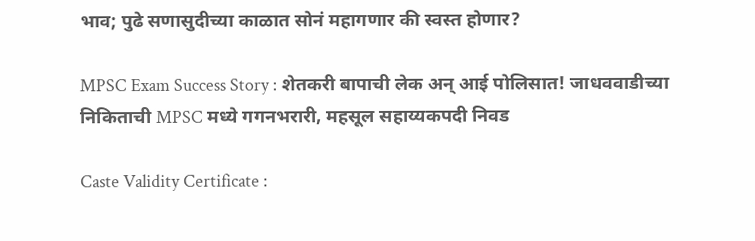भाव; पुढे सणासुदीच्या काळात सोनं महागणार की स्वस्त होणार?

MPSC Exam Success Story : शेतकरी बापाची लेक अन् आई पोलिसात! जाधववाडीच्या निकिताची MPSC मध्ये गगनभरारी, महसूल सहाय्यकपदी निवड

Caste Validity Certificate :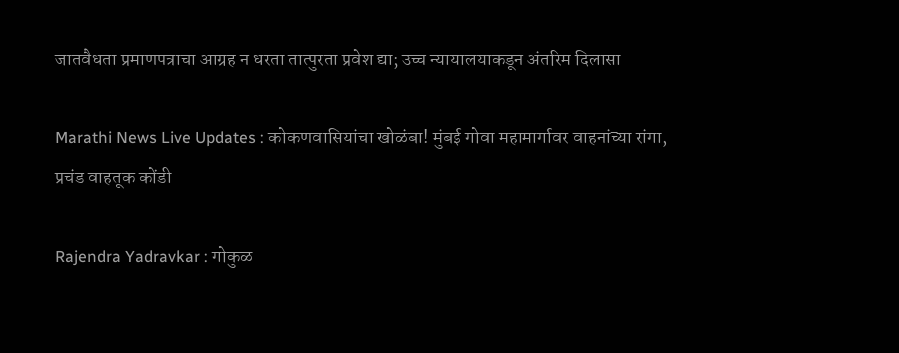जातवैधता प्रमाणपत्राचा आग्रह न धरता तात्पुरता प्रवेश द्या; उच्च न्यायालयाकडून अंतरिम दिलासा

Marathi News Live Updates : कोकणवासियांचा खोळंबा! मुंबई गोवा महामार्गावर वाहनांच्या रांगा, प्रचंड वाहतूक कोंडी

Rajendra Yadravkar : गोकुळ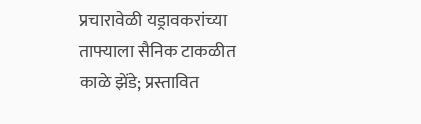प्रचारावेळी यड्रावकरांच्या ताफ्याला सैनिक टाकळीत काळे झेंडे; प्रस्तावित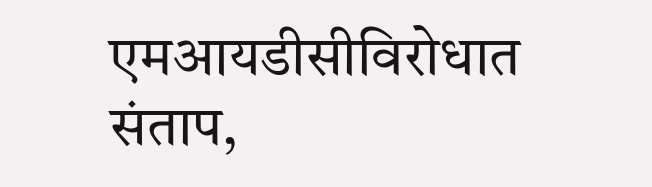एमआयडीसीविरोधात संताप,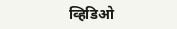व्हिडिओ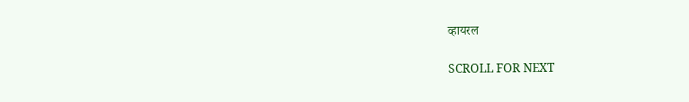व्हायरल

SCROLL FOR NEXT